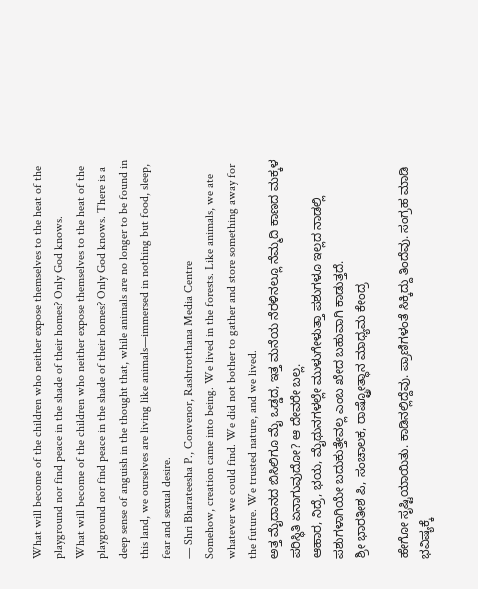What will become of the children who neither expose themselves to the heat of the playground nor find peace in the shade of their homes? Only God knows.
What will become of the children who neither expose themselves to the heat of the playground nor find peace in the shade of their homes? Only God knows. There is a deep sense of anguish in the thought that, while animals are no longer to be found in this land, we ourselves are living like animals—immersed in nothing but food, sleep, fear and sexual desire.
— Shri Bharateesha P., Convenor, Rashtrotthana Media Centre
Somehow, creation came into being. We lived in the forests. Like animals, we ate whatever we could find. We did not bother to gather and store something away for the future. We trusted nature, and we lived.
ಅತ್ತ ಮೈದಾನದ ಬಿಸಿಲಿಗೂ ಮೈ ಒಡ್ಡದ, ಇತ್ತ ಮನೆಯ ನೆರಳಿನಲ್ಲೂ ನೆಮ್ಮದಿ ಕಾಣದ ಮಕ್ಕಳ ಪರಿಸ್ಥಿತಿ ಏನಾಗುವುದೋ? ಆ ದೇವರೇ ಬಲ್ಲ.
ಆಹಾರ, ನಿದ್ರೆ, ಭಯ, ಮೈಥುನಗಳಲ್ಲೇ ಮುಳುಗೇಳುತ್ತಾ ಪಶುಗಳೂ ಇಲ್ಲದ ನಾಡಲ್ಲಿ ಪಶುಗಳಾಗಿಯೇ ಬದುಕುತ್ತೇವಲ್ಲ ಎಂಬ ಖೇದ ಬಹುವಾಗಿ ಕಾಡುತ್ತದೆ.
ಶ್ರೀ ಭಾರತೀಶ ಪಿ, ಸಂಚಾಲಕ, ರಾಷ್ಟ್ರೋತ್ಥಾನ ಮಾಧ್ಯಮ ಕೇಂದ್ರ

ಹೇಗೋ ಸೃಷ್ಟಿಯಾಯಿತು. ಕಾಡಿನಲ್ಲಿದ್ದೆವು. ಪ್ರಾಣಿಗಳಂತೆ ಸಿಕ್ಕಿದ್ದು ತಿಂದೆವು. ಸಂಗ್ರಹ ಮಾಡಿ ಭವಿಷ್ಯಕ್ಕೆ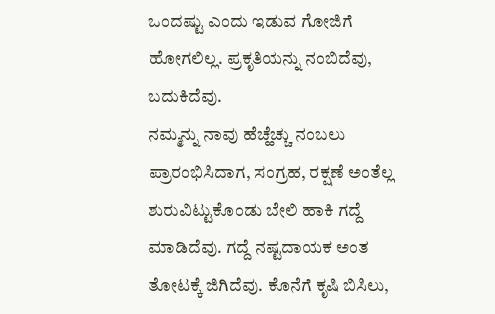ಒಂದಷ್ಟು ಎಂದು ಇಡುವ ಗೋಜಿಗೆ ಹೋಗಲಿಲ್ಲ. ಪ್ರಕೃತಿಯನ್ನು ನಂಬಿದೆವು, ಬದುಕಿದೆವು.
ನಮ್ಮನ್ನು ನಾವು ಹೆಚ್ಹೆಚ್ಚು ನಂಬಲು ಪ್ರಾರಂಭಿಸಿದಾಗ, ಸಂಗ್ರಹ, ರಕ್ಷಣೆ ಅಂತೆಲ್ಲ ಶುರುವಿಟ್ಟುಕೊಂಡು ಬೇಲಿ ಹಾಕಿ ಗದ್ದೆ ಮಾಡಿದೆವು. ಗದ್ದೆ ನಷ್ಟದಾಯಕ ಅಂತ ತೋಟಕ್ಕೆ ಜಿಗಿದೆವು. ಕೊನೆಗೆ ಕೃಷಿ ಬಿಸಿಲು,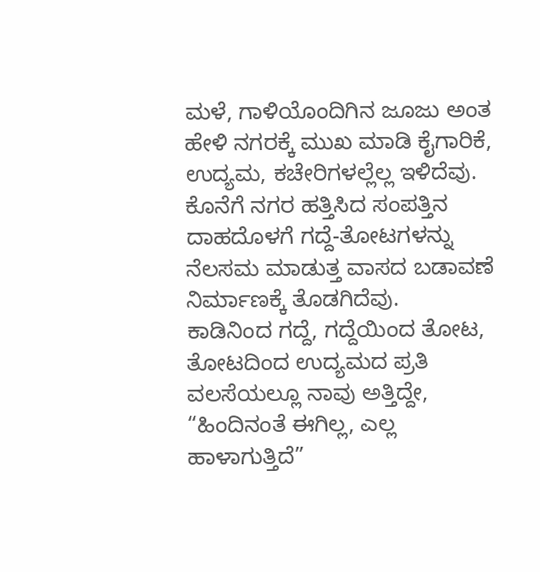ಮಳೆ, ಗಾಳಿಯೊಂದಿಗಿನ ಜೂಜು ಅಂತ ಹೇಳಿ ನಗರಕ್ಕೆ ಮುಖ ಮಾಡಿ ಕೈಗಾರಿಕೆ, ಉದ್ಯಮ, ಕಚೇರಿಗಳಲ್ಲೆಲ್ಲ ಇಳಿದೆವು. ಕೊನೆಗೆ ನಗರ ಹತ್ತಿಸಿದ ಸಂಪತ್ತಿನ ದಾಹದೊಳಗೆ ಗದ್ದೆ-ತೋಟಗಳನ್ನು ನೆಲಸಮ ಮಾಡುತ್ತ ವಾಸದ ಬಡಾವಣೆ ನಿರ್ಮಾಣಕ್ಕೆ ತೊಡಗಿದೆವು.
ಕಾಡಿನಿಂದ ಗದ್ದೆ, ಗದ್ದೆಯಿಂದ ತೋಟ, ತೋಟದಿಂದ ಉದ್ಯಮದ ಪ್ರತಿ ವಲಸೆಯಲ್ಲೂ ನಾವು ಅತ್ತಿದ್ದೇ, “ಹಿಂದಿನಂತೆ ಈಗಿಲ್ಲ, ಎಲ್ಲ ಹಾಳಾಗುತ್ತಿದೆ”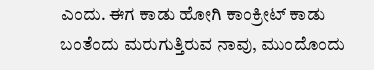ಎಂದು. ಈಗ ಕಾಡು ಹೋಗಿ ಕಾಂಕ್ರೀಟ್ ಕಾಡು ಬಂತೆಂದು ಮರುಗುತ್ತಿರುವ ನಾವು, ಮುಂದೊಂದು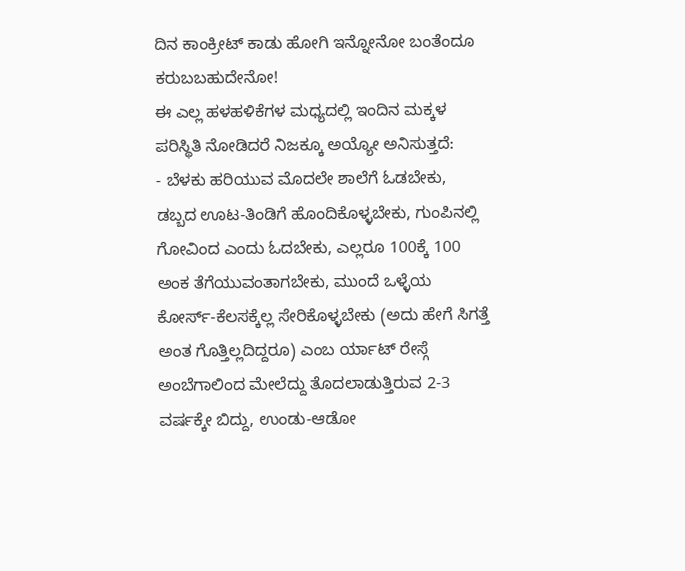ದಿನ ಕಾಂಕ್ರೀಟ್ ಕಾಡು ಹೋಗಿ ಇನ್ನೋನೋ ಬಂತೆಂದೂ ಕರುಬಬಹುದೇನೋ!
ಈ ಎಲ್ಲ ಹಳಹಳಿಕೆಗಳ ಮಧ್ಯದಲ್ಲಿ ಇಂದಿನ ಮಕ್ಕಳ ಪರಿಸ್ಥಿತಿ ನೋಡಿದರೆ ನಿಜಕ್ಕೂ ಅಯ್ಯೋ ಅನಿಸುತ್ತದೆ:
- ಬೆಳಕು ಹರಿಯುವ ಮೊದಲೇ ಶಾಲೆಗೆ ಓಡಬೇಕು, ಡಬ್ಬದ ಊಟ-ತಿಂಡಿಗೆ ಹೊಂದಿಕೊಳ್ಳಬೇಕು, ಗುಂಪಿನಲ್ಲಿ ಗೋವಿಂದ ಎಂದು ಓದಬೇಕು, ಎಲ್ಲರೂ 100ಕ್ಕೆ 100 ಅಂಕ ತೆಗೆಯುವಂತಾಗಬೇಕು, ಮುಂದೆ ಒಳ್ಳೆಯ ಕೋರ್ಸ್-ಕೆಲಸಕ್ಕೆಲ್ಲ ಸೇರಿಕೊಳ್ಳಬೇಕು (ಅದು ಹೇಗೆ ಸಿಗತ್ತೆ ಅಂತ ಗೊತ್ತಿಲ್ಲದಿದ್ದರೂ) ಎಂಬ ರ್ಯಾಟ್ ರೇಸ್ಗೆ ಅಂಬೆಗಾಲಿಂದ ಮೇಲೆದ್ದು ತೊದಲಾಡುತ್ತಿರುವ 2-3 ವರ್ಷಕ್ಕೇ ಬಿದ್ದು, ಉಂಡು-ಆಡೋ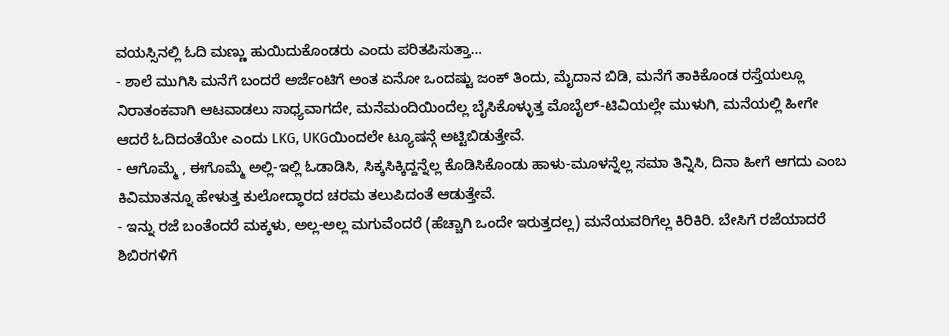ವಯಸ್ಸಿನಲ್ಲಿ ಓದಿ ಮಣ್ಣು ಹುಯಿದುಕೊಂಡರು ಎಂದು ಪರಿತಪಿಸುತ್ತಾ…
- ಶಾಲೆ ಮುಗಿಸಿ ಮನೆಗೆ ಬಂದರೆ ಅರ್ಜೆಂಟಿಗೆ ಅಂತ ಏನೋ ಒಂದಷ್ಟು ಜಂಕ್ ತಿಂದು, ಮೈದಾನ ಬಿಡಿ, ಮನೆಗೆ ತಾಕಿಕೊಂಡ ರಸ್ತೆಯಲ್ಲೂ ನಿರಾತಂಕವಾಗಿ ಆಟವಾಡಲು ಸಾಧ್ಯವಾಗದೇ, ಮನೆಮಂದಿಯಿಂದೆಲ್ಲ ಬೈಸಿಕೊಳ್ಳುತ್ತ ಮೊಬೈಲ್-ಟಿವಿಯಲ್ಲೇ ಮುಳುಗಿ, ಮನೆಯಲ್ಲಿ ಹೀಗೇ ಆದರೆ ಓದಿದಂತೆಯೇ ಎಂದು LKG, UKGಯಿಂದಲೇ ಟ್ಯೂಷನ್ಗೆ ಅಟ್ಟಿಬಿಡುತ್ತೇವೆ.
- ಆಗೊಮ್ಮೆ , ಈಗೊಮ್ಮೆ ಅಲ್ಲಿ-ಇಲ್ಲಿ ಓಡಾಡಿಸಿ, ಸಿಕ್ಕಸಿಕ್ಕಿದ್ದನ್ನೆಲ್ಲ ಕೊಡಿಸಿಕೊಂಡು ಹಾಳು-ಮೂಳನ್ನೆಲ್ಲ ಸಮಾ ತಿನ್ನಿಸಿ, ದಿನಾ ಹೀಗೆ ಆಗದು ಎಂಬ ಕಿವಿಮಾತನ್ನೂ ಹೇಳುತ್ತ ಕುಲೋದ್ಧಾರದ ಚರಮ ತಲುಪಿದಂತೆ ಆಡುತ್ತೇವೆ.
- ಇನ್ನು ರಜೆ ಬಂತೆಂದರೆ ಮಕ್ಕಳು, ಅಲ್ಲ-ಅಲ್ಲ ಮಗುವೆಂದರೆ (ಹೆಚ್ಚಾಗಿ ಒಂದೇ ಇರುತ್ತದಲ್ಲ) ಮನೆಯವರಿಗೆಲ್ಲ ಕಿರಿಕಿರಿ. ಬೇಸಿಗೆ ರಜೆಯಾದರೆ ಶಿಬಿರಗಳಿಗೆ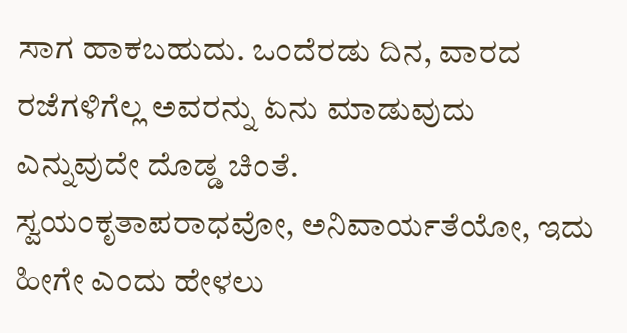ಸಾಗ ಹಾಕಬಹುದು. ಒಂದೆರಡು ದಿನ, ವಾರದ ರಜೆಗಳಿಗೆಲ್ಲ ಅವರನ್ನು ಏನು ಮಾಡುವುದು ಎನ್ನುವುದೇ ದೊಡ್ಡ ಚಿಂತೆ.
ಸ್ವಯಂಕೃತಾಪರಾಧವೋ, ಅನಿವಾರ್ಯತೆಯೋ, ಇದು ಹೀಗೇ ಎಂದು ಹೇಳಲು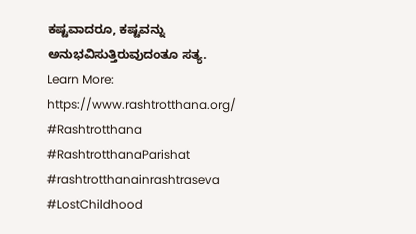ಕಷ್ಟವಾದರೂ, ಕಷ್ಟವನ್ನು ಅನುಭವಿಸುತ್ತಿರುವುದಂತೂ ಸತ್ಯ.
Learn More: https://www.rashtrotthana.org/
#Rashtrotthana #RashtrotthanaParishat #rashtrotthanainrashtraseva #LostChildhood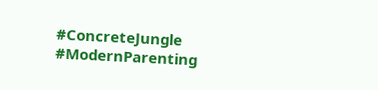#ConcreteJungle #ModernParenting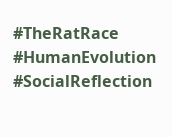#TheRatRace #HumanEvolution #SocialReflection